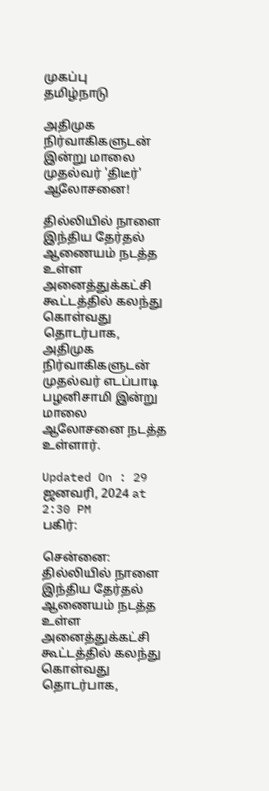முகப்பு
தமிழ்நாடு

அதிமுக நிர்வாகிகளுடன் இன்று மாலை முதல்வர் 'திடீர்' ஆலோசனை!

தில்லியில் நாளை இந்திய தேர்தல் ஆணையம் நடத்த உள்ள அனைத்துக்கட்சி கூட்டத்தில் கலந்து கொள்வது தொடர்பாக, அதிமுக நிர்வாகிகளுடன் முதல்வர் எடப்பாடி பழனிசாமி இன்று மாலை ஆலோசனை நடத்த உள்ளார்.

Updated On : 29 ஜனவரி, 2024 at 2:30 PM
பகிர்:

சென்னை: தில்லியில் நாளை இந்திய தேர்தல் ஆணையம் நடத்த உள்ள அனைத்துக்கட்சி கூட்டத்தில் கலந்து கொள்வது தொடர்பாக,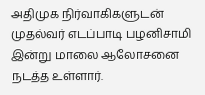அதிமுக நிர்வாகிகளுடன் முதல்வர் எடப்பாடி பழனிசாமி இன்று மாலை ஆலோசனை நடத்த உள்ளார்.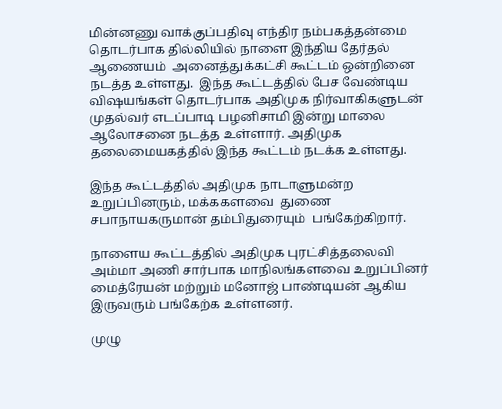மின்னணு வாக்குப்பதிவு எந்திர நம்பகத்தன்மை தொடர்பாக தில்லியில் நாளை இந்திய தேர்தல் ஆணையம்  அனைத்துக்கட்சி கூட்டம் ஒன்றினை நடத்த உள்ளது.  இந்த கூட்டத்தில் பேச வேண்டிய விஷயங்கள் தொடர்பாக அதிமுக நிர்வாகிகளுடன் முதல்வர் எடப்பாடி பழனிசாமி இன்று மாலை ஆலோசனை நடத்த உள்ளார். அதிமுக  தலைமையகத்தில் இந்த கூட்டம் நடக்க உள்ளது.

இந்த கூட்டத்தில் அதிமுக நாடாளுமன்ற உறுப்பினரும், மக்ககளவை  துணை சபாநாயகருமான் தம்பிதுரையும்  பங்கேற்கிறார்.

நாளைய கூட்டத்தில் அதிமுக புரட்சித்தலைவி அம்மா அணி சார்பாக மாநிலங்களவை உறுப்பினர் மைத்ரேயன் மற்றும் மனோஜ் பாண்டியன் ஆகிய இருவரும் பங்கேற்க உள்ளனர்.

முழு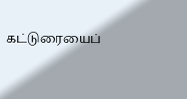கட்டுரையைப்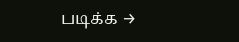படிக்க →